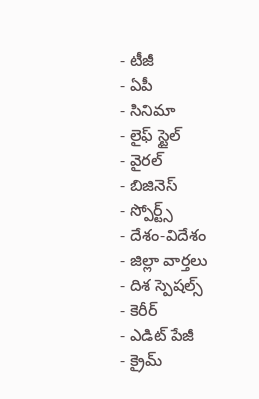- టీజీ
- ఏపీ
- సినిమా
- లైఫ్ స్టైల్
- వైరల్
- బిజినెస్
- స్పోర్ట్స్
- దేశం-విదేశం
- జిల్లా వార్తలు
- దిశ స్పెషల్స్
- కెరీర్
- ఎడిట్ పేజీ
- క్రైమ్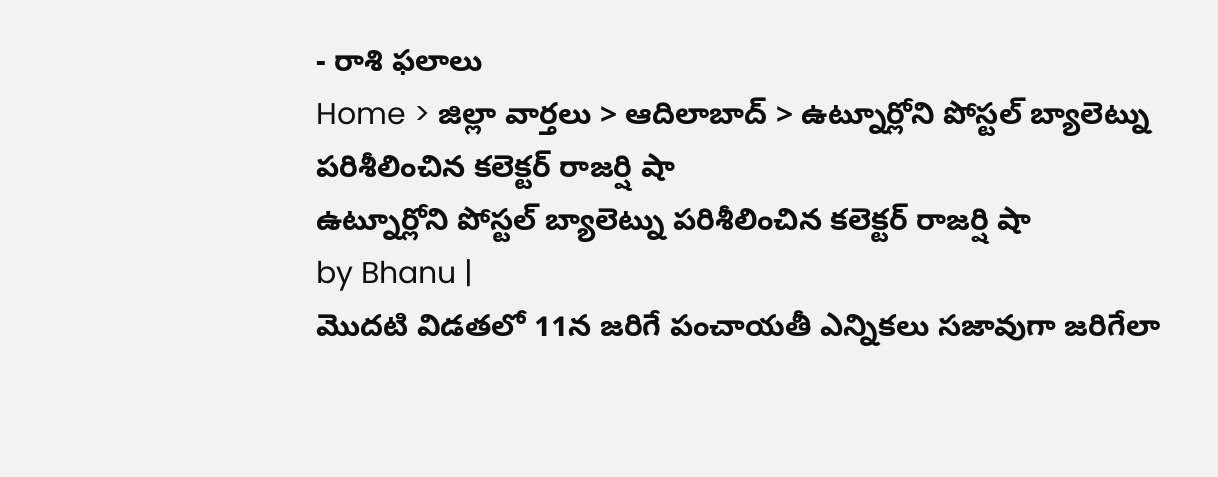- రాశి ఫలాలు
Home > జిల్లా వార్తలు > ఆదిలాబాద్ > ఉట్నూర్లోని పోస్టల్ బ్యాలెట్ను పరిశీలించిన కలెక్టర్ రాజర్షి షా
ఉట్నూర్లోని పోస్టల్ బ్యాలెట్ను పరిశీలించిన కలెక్టర్ రాజర్షి షా
by Bhanu |
మొదటి విడతలో 11న జరిగే పంచాయతీ ఎన్నికలు సజావుగా జరిగేలా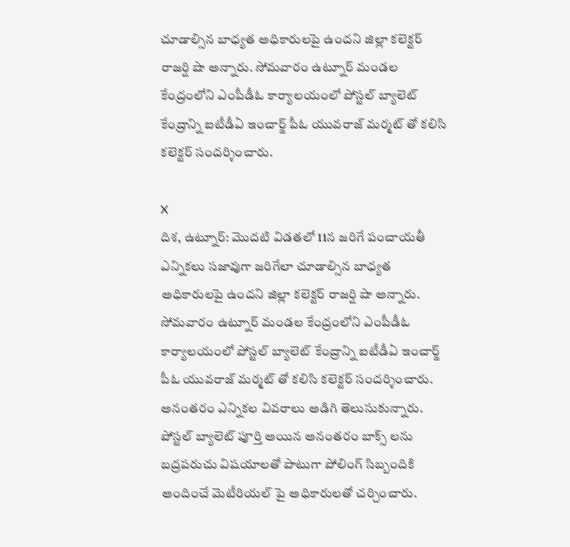చూడాల్సిన బాధ్యత అధికారులపై ఉందని జిల్లా కలెక్టర్ రాజర్షి షా అన్నారు. సోమవారం ఉట్నూర్ మండల కేంద్రంలోని ఎంపీడీఓ కార్యాలయంలో పోస్టల్ బ్యాలెట్ కేంద్రాన్ని ఐటీడీఏ ఇంచార్జ్ పీఓ యువరాజ్ మర్మట్ తో కలిసి కలెక్టర్ సందర్శించారు.

X
దిశ, ఉట్నూర్: మొదటి విడతలో 11న జరిగే పంచాయతీ ఎన్నికలు సజావుగా జరిగేలా చూడాల్సిన బాధ్యత అధికారులపై ఉందని జిల్లా కలెక్టర్ రాజర్షి షా అన్నారు. సోమవారం ఉట్నూర్ మండల కేంద్రంలోని ఎంపీడీఓ కార్యాలయంలో పోస్టల్ బ్యాలెట్ కేంద్రాన్ని ఐటీడీఏ ఇంచార్జ్ పీఓ యువరాజ్ మర్మట్ తో కలిసి కలెక్టర్ సందర్శించారు. అనంతరం ఎన్నికల వివరాలు అడిగి తెలుసుకున్నారు. పోస్టల్ బ్యాలెట్ పూర్తి అయిన అనంతరం బాక్స్ లను బద్రపరుచు విషయాలతో పాటుగా పోలింగ్ సిబ్బందికి అందించే మెటీరియల్ పై అధికారులతో చర్చించారు.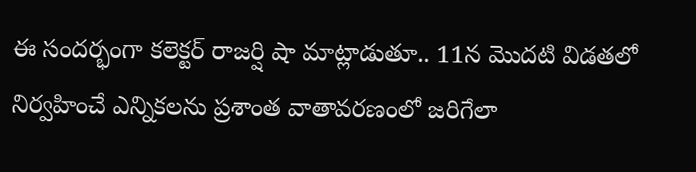ఈ సందర్భంగా కలెక్టర్ రాజర్షి షా మాట్లాడుతూ.. 11న మొదటి విడతలో నిర్వహించే ఎన్నికలను ప్రశాంత వాతావరణంలో జరిగేలా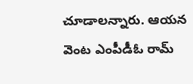చూడాలన్నారు. ఆయన వెంట ఎంపీడీఓ రామ్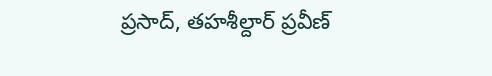ప్రసాద్, తహశీల్దార్ ప్రవీణ్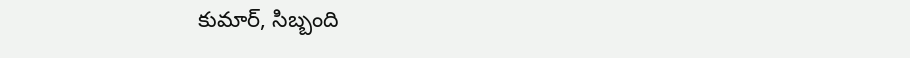కుమార్, సిబ్బంది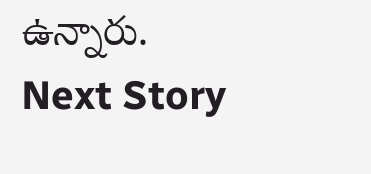ఉన్నారు.
Next Story